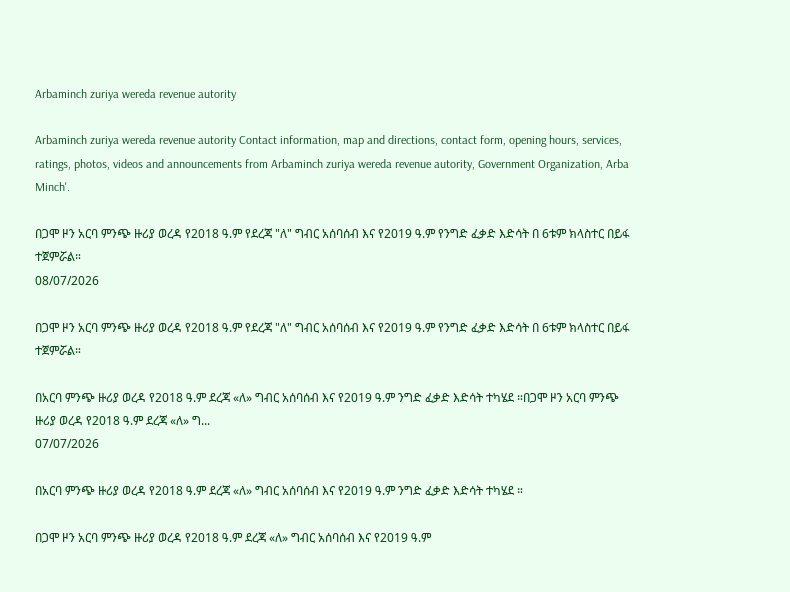Arbaminch zuriya wereda revenue autority

Arbaminch zuriya wereda revenue autority Contact information, map and directions, contact form, opening hours, services, ratings, photos, videos and announcements from Arbaminch zuriya wereda revenue autority, Government Organization, Arba Minch'.

በጋሞ ዞን አርባ ምንጭ ዙሪያ ወረዳ የ2018 ዓ.ም የደረጃ "ለ" ግብር አሰባሰብ እና የ2019 ዓ.ም የንግድ ፈቃድ እድሳት በ 6ቱም ክላስተር በይፋ ተጀምሯል።
08/07/2026

በጋሞ ዞን አርባ ምንጭ ዙሪያ ወረዳ የ2018 ዓ.ም የደረጃ "ለ" ግብር አሰባሰብ እና የ2019 ዓ.ም የንግድ ፈቃድ እድሳት በ 6ቱም ክላስተር በይፋ ተጀምሯል።

በአርባ ምንጭ ዙሪያ ወረዳ የ2018 ዓ.ም ደረጃ «ለ» ግብር አሰባሰብ እና የ2019 ዓ.ም ንግድ ፈቃድ እድሳት ተካሄደ ።በጋሞ ዞን አርባ ምንጭ ዙሪያ ወረዳ የ2018 ዓ.ም ደረጃ «ለ» ግ...
07/07/2026

በአርባ ምንጭ ዙሪያ ወረዳ የ2018 ዓ.ም ደረጃ «ለ» ግብር አሰባሰብ እና የ2019 ዓ.ም ንግድ ፈቃድ እድሳት ተካሄደ ።

በጋሞ ዞን አርባ ምንጭ ዙሪያ ወረዳ የ2018 ዓ.ም ደረጃ «ለ» ግብር አሰባሰብ እና የ2019 ዓ.ም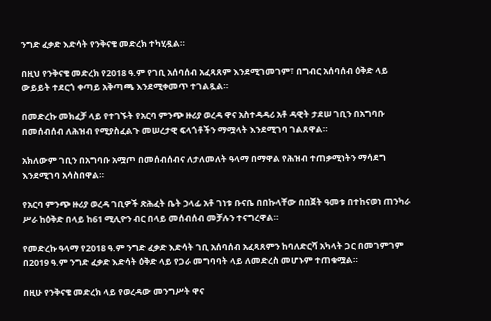ንግድ ፈቃድ እድሳት የንቅናቄ መድረክ ተካሂዷል።

በዚህ የንቅናቄ መድረክ የ2018 ዓ.ም የገቢ አሰባሰብ አፈጻጸም እንደሚገመገም፣ በግብር አሰባሰብ ዕቅድ ላይ ውይይት ተደርጎ ቀጣይ አቅጣጫ እንደሚቀመጥ ተገልጿል።

በመድረኩ መክፈቻ ላይ የተገኙት የአርባ ምንጭ ዙሪያ ወረዳ ዋና አስተዳዳሪ አቶ ዳዊት ታደሠ ገቢን በአግባቡ በመሰብሰብ ለሕዝብ የሚያስፈልጉ መሠረታዊ ፍላጎቶችን ማሟላት እንደሚገባ ገልጸዋል።

አክለውም ገቢን በአግባቡ አሟጦ በመሰብሰብና ለታለመለት ዓላማ በማዋል የሕዝብ ተጠቃሚነትን ማሳደግ እንደሚገባ አሳስበዋል።

የአርባ ምንጭ ዙሪያ ወረዳ ገቢዎች ጽሕፈት ቤት ኃላፊ አቶ ገነቱ ቡናቤ በበኩላቸው በበጀት ዓመቱ በተከናወነ ጠንካራ ሥራ ከዕቅድ በላይ ከ61 ሚሊዮን ብር በላይ መሰብሰብ መቻሉን ተናግረዋል።

የመድረኩ ዓላማ የ2018 ዓ.ም ንግድ ፈቃድ እድሳት ገቢ አሰባሰብ አፈጻጸምን ከባለድርሻ አካላት ጋር በመገምገም በ2019 ዓ.ም ንግድ ፈቃድ እድሳት ዕቅድ ላይ የጋራ መግባባት ላይ ለመድረስ መሆኑም ተጠቁሟል።

በዚሁ የንቅናቄ መድረክ ላይ የወረዳው መንግሥት ዋና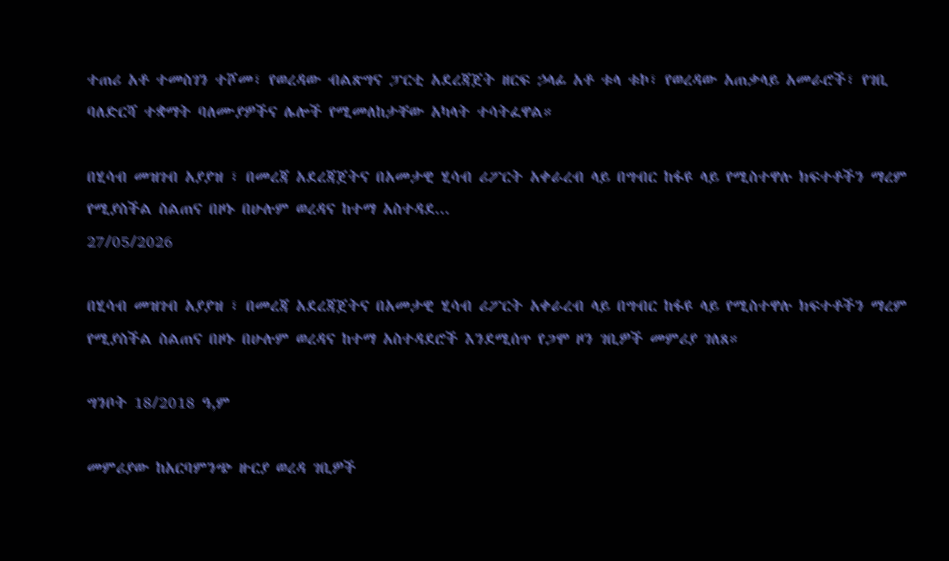ተጠሪ አቶ ተመስገን ተሾመ፣ የወረዳው ብልጽግና ፓርቲ አደረጃጀት ዘርፍ ኃላፊ አቶ ቱላ ቱኮ፣ የወረዳው አጠቃላይ አመራሮች፣ የገቢ ባለድርሻ ተቋማት ባለሙያዎችና ሌሎች የሚመለከታቸው አካላት ተሳትፈዋል።

በሂሳብ መዝገብ አያያዝ ፣ በመረጃ አደረጃጀትና በአመታዊ ሂሳብ ሪፖርት አቀራረብ ላይ በግብር ከፋዩ ላይ የሚስተዋሉ ክፍተቶችን ማረም የሚያስችል ስልጠና በዞኑ በሁሉም ወረዳና ከተማ አስተዳደ...
27/05/2026

በሂሳብ መዝገብ አያያዝ ፣ በመረጃ አደረጃጀትና በአመታዊ ሂሳብ ሪፖርት አቀራረብ ላይ በግብር ከፋዩ ላይ የሚስተዋሉ ክፍተቶችን ማረም የሚያስችል ስልጠና በዞኑ በሁሉም ወረዳና ከተማ አስተዳደሮች እንደሚሰጥ የጋሞ ዞን ገቢዎች መምሪያ ገለጸ።

ግንቦት 18/2018 ዓ,ም

መምሪያው ከአርባምንጭ ዙርያ ወረዳ ገቢዎች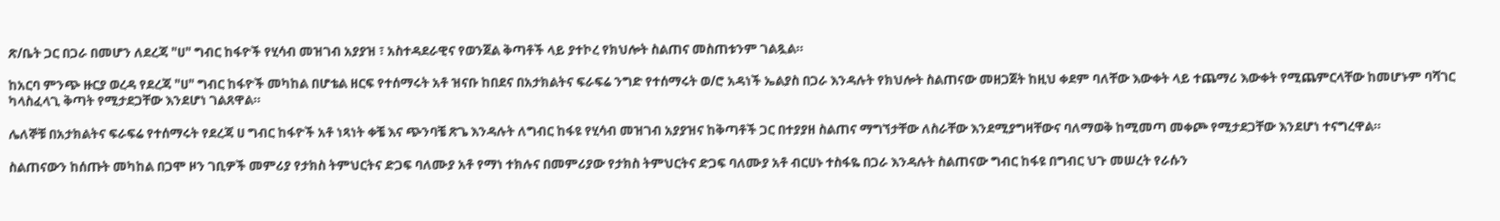ጽ/ቤት ጋር በጋራ በመሆን ለደረጃ "ሀ" ግብር ከፋዮች የሂሳብ መዝገብ አያያዝ ፣ አስተዳደራዊና የወንጀል ቅጣቶች ላይ ያተኮረ የክህሎት ስልጠና መስጠቱንም ገልጿል።

ከአርባ ምንጭ ዙርያ ወረዳ የደረጃ "ሀ" ግብር ከፋዮች መካከል በሆቴል ዘርፍ የተሰማሩት አቶ ዝናቡ ከበደና በአታክልትና ፍራፍሬ ንግድ የተሰማሩት ወ/ሮ አዳነች ኤልያስ በጋራ እንዳሉት የክህሎት ስልጠናው መዘጋጀት ከዚህ ቀደም ባለቸው እውቀት ላይ ተጨማሪ እውቀት የሚጨምርላቸው ከመሆኑም ባሻገር ካላስፈላጊ ቅጣት የሚታደጋቸው እንደሆነ ገልጸዋል።

ሌለኞቹ በአታክልትና ፍራፍሬ የተሰማሩት የደረጃ ሀ ግብር ከፋዮች አቶ ነጻነት ቀቼ እና ጭንባቼ ጽጌ እንዳሉት ለግብር ከፋዩ የሂሳብ መዝገብ አያያዝና ከቅጣቶች ጋር በተያያዘ ስልጠና ማግኘታቸው ለስራቸው እንደሚያግዛቸውና ባለማወቅ ከሚመጣ መቀጮ የሚታደጋቸው እንደሆነ ተናግረዋል።

ስልጠናውን ከሰጡት መካከል በጋሞ ዞን ገቢዎች መምሪያ የታክስ ትምህርትና ድጋፍ ባለሙያ አቶ የማነ ተክሉና በመምሪያው የታክስ ትምህርትና ድጋፍ ባለሙያ አቶ ብርሀኑ ተስፋዬ በጋራ እንዳሉት ስልጠናው ግብር ከፋዩ በግብር ህጉ መሠረት የራሱን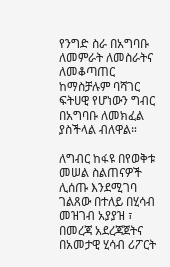የንግድ ስራ በአግባቡ ለመምራት ለመስራትና ለመቆጣጠር ከማስቻሉም ባሻገር ፍትሀዊ የሆነውን ግብር በአግባቡ ለመክፈል ያስችላል ብለዋል።

ለግብር ከፋዩ በየወቅቱ መሠል ስልጠናዎች ሊሰጡ እንደሚገባ ገልጸው በተለይ በሂሳብ መዝገብ አያያዝ ፣ በመረጃ አደረጃጀትና በአመታዊ ሂሳብ ሪፖርት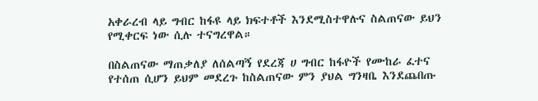አቀራረብ ላይ ግብር ከፋዩ ላይ ክፍተቶች እንደሚስተዋሉና ስልጠናው ይህን የሚቀርፍ ነው ሲሉ ተናግረዋል።

በስልጠናው ማጠቃለያ ለሰልጣኝ የደረጃ ሀ ግብር ከፋዮች የሙከራ ፈተና የተሰጠ ሲሆን ይህም መደረጉ ከስልጠናው ምን ያህል ግንዛቤ እንደጨበጡ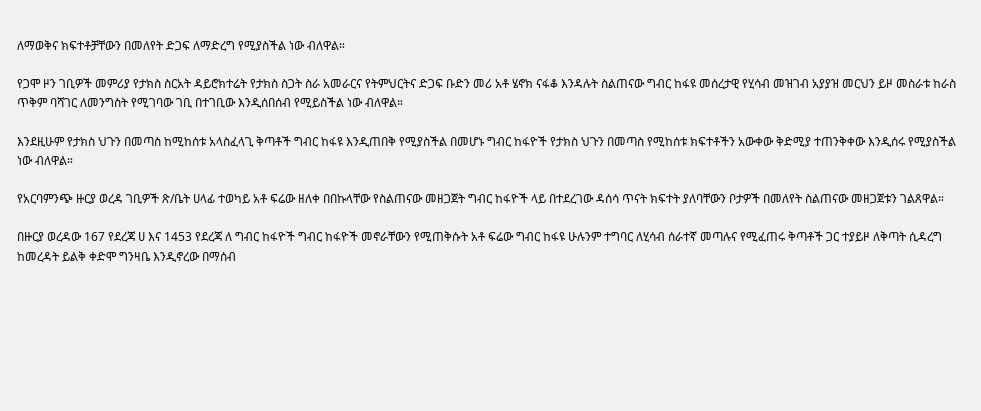ለማወቅና ክፍተቶቻቸውን በመለየት ድጋፍ ለማድረግ የሚያስችል ነው ብለዋል።

የጋሞ ዞን ገቢዎች መምሪያ የታክስ ስርአት ዳይሮክተሬት የታክስ ስጋት ስራ አመራርና የትምህርትና ድጋፍ ቡድን መሪ አቶ ሄኖክ ናፋቆ እንዳሉት ስልጠናው ግብር ከፋዩ መሰረታዊ የሂሳብ መዝገብ አያያዝ መርህን ይዞ መስራቱ ከራስ ጥቅም ባሻገር ለመንግስት የሚገባው ገቢ በተገቢው እንዲሰበሰብ የሚይስችል ነው ብለዋል።

እንደዚሁም የታክስ ህጉን በመጣስ ከሚከሰቱ አላስፈላጊ ቅጣቶች ግብር ከፋዩ እንዲጠበቅ የሚያስችል በመሆኑ ግብር ከፋዮች የታክስ ህጉን በመጣስ የሚከሰቱ ክፍተቶችን አውቀው ቅድሚያ ተጠንቅቀው እንዲሰሩ የሚያስችል ነው ብለዋል።

የአርባምንጭ ዙርያ ወረዳ ገቢዎች ጽ/ቤት ሀላፊ ተወካይ አቶ ፍሬው ዘለቀ በበኩላቸው የስልጠናው መዘጋጀት ግብር ከፋዮች ላይ በተደረገው ዳሰሳ ጥናት ክፍተት ያለባቸውን ቦታዎች በመለየት ስልጠናው መዘጋጀቱን ገልጸዋል።

በዙርያ ወረዳው 167 የደረጃ ሀ እና 1453 የደረጃ ለ ግብር ከፋዮች ግብር ከፋዮች መኖራቸውን የሚጠቅሱት አቶ ፍሬው ግብር ከፋዩ ሁሉንም ተግባር ለሂሳብ ሰራተኛ መጣሉና የሚፈጠሩ ቅጣቶች ጋር ተያይዞ ለቅጣት ሲዳረግ ከመረዳት ይልቅ ቀድሞ ግንዛቤ እንዲኖረው በማሰብ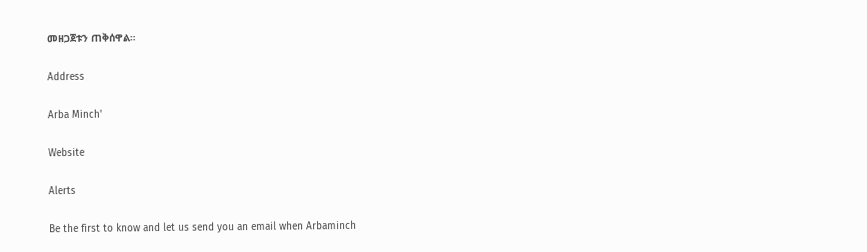መዘጋጀቱን ጠቅሰዋል።

Address

Arba Minch'

Website

Alerts

Be the first to know and let us send you an email when Arbaminch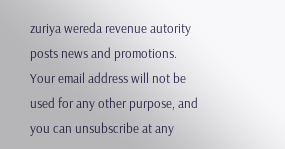zuriya wereda revenue autority posts news and promotions. Your email address will not be used for any other purpose, and you can unsubscribe at any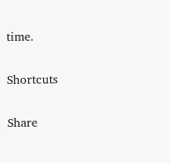time.

Shortcuts

Share